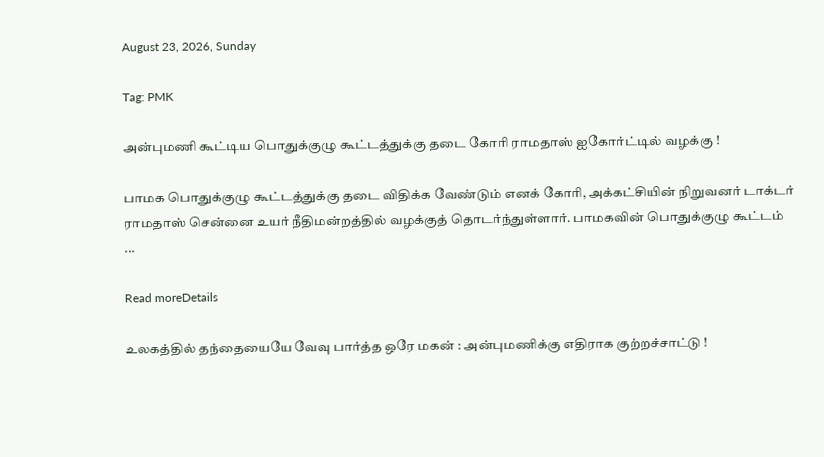August 23, 2026, Sunday

Tag: PMK

அன்புமணி கூட்டிய பொதுக்குழு கூட்டத்துக்கு தடை கோரி ராமதாஸ் ஐகோர்ட்டில் வழக்கு !

பாமக பொதுக்குழு கூட்டத்துக்கு தடை விதிக்க வேண்டும் எனக் கோரி, அக்கட்சியின் நிறுவனர் டாக்டர் ராமதாஸ் சென்னை உயர் நீதிமன்றத்தில் வழக்குத் தொடர்ந்துள்ளார். பாமகவின் பொதுக்குழு கூட்டம் ...

Read moreDetails

உலகத்தில் தந்தையையே வேவு பார்த்த ஒரே மகன் : அன்புமணிக்கு எதிராக குற்றச்சாட்டு !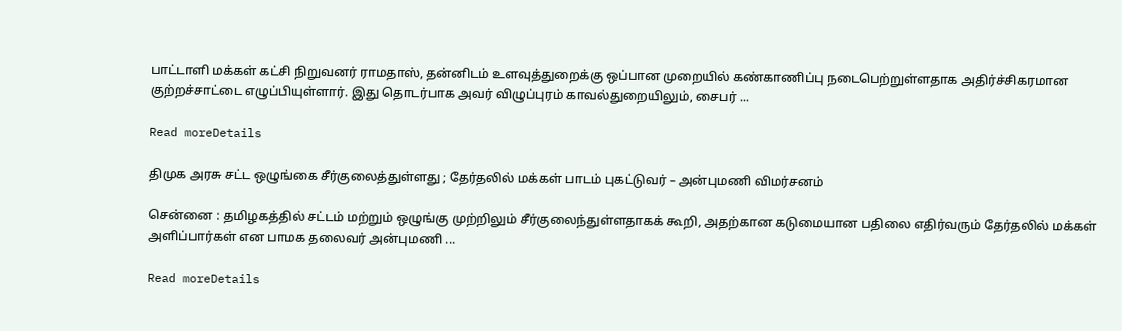பாட்டாளி மக்கள் கட்சி நிறுவனர் ராமதாஸ், தன்னிடம் உளவுத்துறைக்கு ஒப்பான முறையில் கண்காணிப்பு நடைபெற்றுள்ளதாக அதிர்ச்சிகரமான குற்றச்சாட்டை எழுப்பியுள்ளார். இது தொடர்பாக அவர் விழுப்புரம் காவல்துறையிலும், சைபர் ...

Read moreDetails

திமுக அரசு சட்ட ஒழுங்கை சீர்குலைத்துள்ளது ; தேர்தலில் மக்கள் பாடம் புகட்டுவர் – அன்புமணி விமர்சனம்

சென்னை : தமிழகத்தில் சட்டம் மற்றும் ஒழுங்கு முற்றிலும் சீர்குலைந்துள்ளதாகக் கூறி, அதற்கான கடுமையான பதிலை எதிர்வரும் தேர்தலில் மக்கள் அளிப்பார்கள் என பாமக தலைவர் அன்புமணி ...

Read moreDetails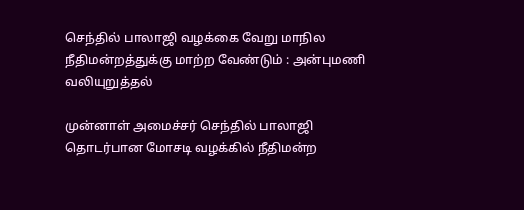செந்தில் பாலாஜி வழக்கை வேறு மாநில நீதிமன்றத்துக்கு மாற்ற வேண்டும் : அன்புமணி வலியுறுத்தல்

முன்னாள் அமைச்சர் செந்தில் பாலாஜி தொடர்பான மோசடி வழக்கில் நீதிமன்ற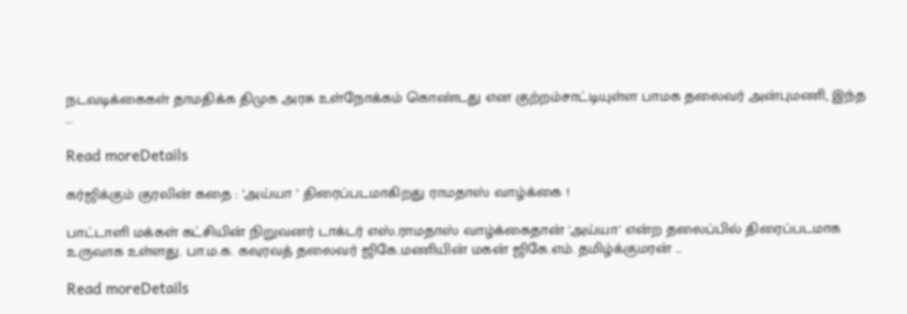நடவடிக்கைகள் தாமதிக்க திமுக அரசு உள்நோக்கம் கொண்டது என குற்றம்சாட்டியுள்ள பாமக தலைவர் அன்புமணி, இந்த ...

Read moreDetails

கர்ஜிக்கும் குரலின் கதை : ‘அய்யா ‘ திரைப்படமாகிறது ராமதாஸ் வாழ்க்கை !

பாட்டாளி மக்கள் கட்சியின் நிறுவனர் டாக்டர் எஸ்.ராமதாஸ் வாழ்க்கைதான் 'அய்யா' என்ற தலைப்பில் திரைப்படமாக உருவாக உள்ளது. பா.ம.க. கவுரவத் தலைவர் ஜிகே.மணியின் மகன் ஜிகே.எம். தமிழ்க்குமரன் ...

Read moreDetails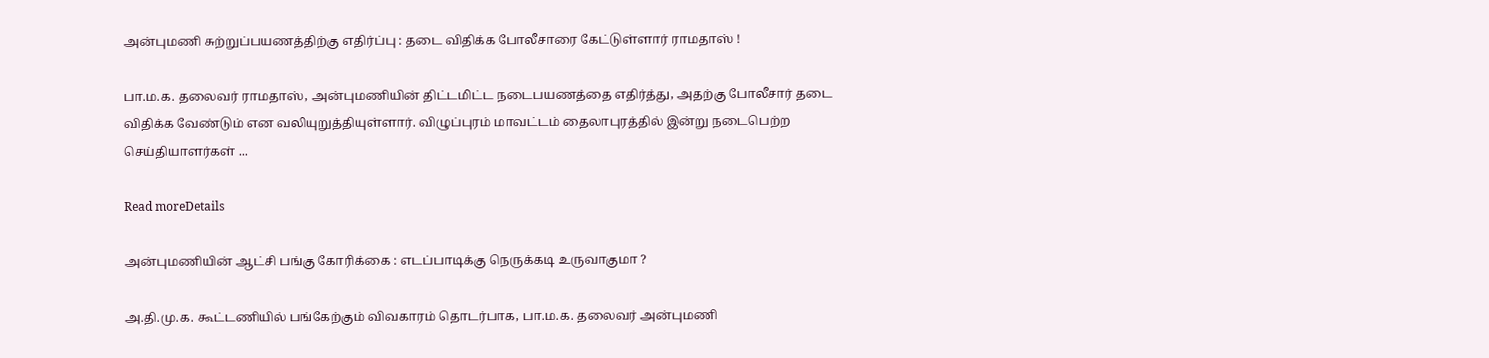அன்புமணி சுற்றுப்பயணத்திற்கு எதிர்ப்பு : தடை விதிக்க போலீசாரை கேட்டுள்ளார் ராமதாஸ் !

பா.ம.க. தலைவர் ராமதாஸ், அன்புமணியின் திட்டமிட்ட நடைபயணத்தை எதிர்த்து, அதற்கு போலீசார் தடை விதிக்க வேண்டும் என வலியுறுத்தியுள்ளார். விழுப்புரம் மாவட்டம் தைலாபுரத்தில் இன்று நடைபெற்ற செய்தியாளர்கள் ...

Read moreDetails

அன்புமணியின் ஆட்சி பங்கு கோரிக்கை : எடப்பாடிக்கு நெருக்கடி உருவாகுமா ?

அ.தி.மு.க. கூட்டணியில் பங்கேற்கும் விவகாரம் தொடர்பாக, பா.ம.க. தலைவர் அன்புமணி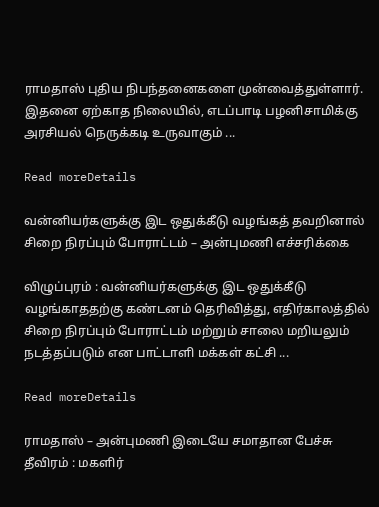ராமதாஸ் புதிய நிபந்தனைகளை முன்வைத்துள்ளார். இதனை ஏற்காத நிலையில், எடப்பாடி பழனிசாமிக்கு அரசியல் நெருக்கடி உருவாகும் ...

Read moreDetails

வன்னியர்களுக்கு இட ஒதுக்கீடு வழங்கத் தவறினால் சிறை நிரப்பும் போராட்டம் – அன்புமணி எச்சரிக்கை

விழுப்புரம் : வன்னியர்களுக்கு இட ஒதுக்கீடு வழங்காததற்கு கண்டனம் தெரிவித்து, எதிர்காலத்தில் சிறை நிரப்பும் போராட்டம் மற்றும் சாலை மறியலும் நடத்தப்படும் என பாட்டாளி மக்கள் கட்சி ...

Read moreDetails

ராமதாஸ் – அன்புமணி இடையே சமாதான பேச்சு தீவிரம் : மகளிர்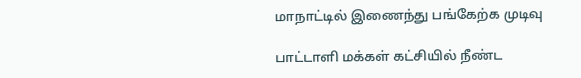மாநாட்டில் இணைந்து பங்கேற்க முடிவு

பாட்டாளி மக்கள் கட்சியில் நீண்ட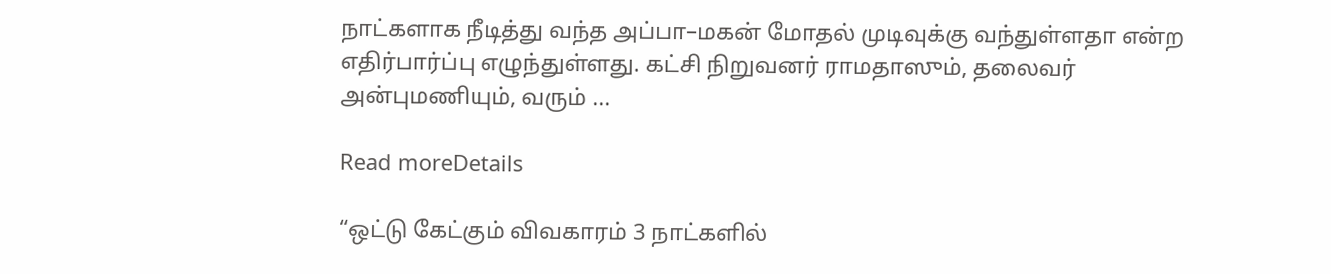நாட்களாக நீடித்து வந்த அப்பா–மகன் மோதல் முடிவுக்கு வந்துள்ளதா என்ற எதிர்பார்ப்பு எழுந்துள்ளது. கட்சி நிறுவனர் ராமதாஸும், தலைவர் அன்புமணியும், வரும் ...

Read moreDetails

“ஒட்டு கேட்கும் விவகாரம் 3 நாட்களில்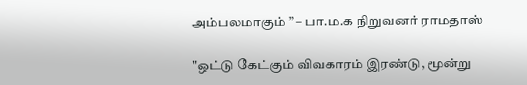அம்பலமாகும் ” – பா.ம.க நிறுவனர் ராமதாஸ்

"ஒட்டு கேட்கும் விவகாரம் இரண்டு, மூன்று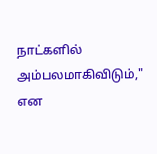நாட்களில் அம்பலமாகிவிடும்," என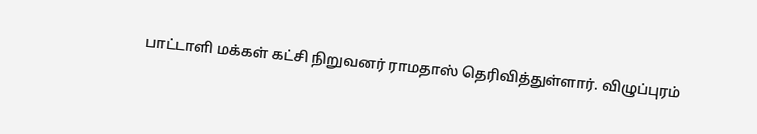பாட்டாளி மக்கள் கட்சி நிறுவனர் ராமதாஸ் தெரிவித்துள்ளார். விழுப்புரம்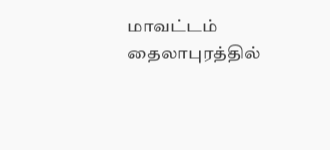மாவட்டம் தைலாபுரத்தில்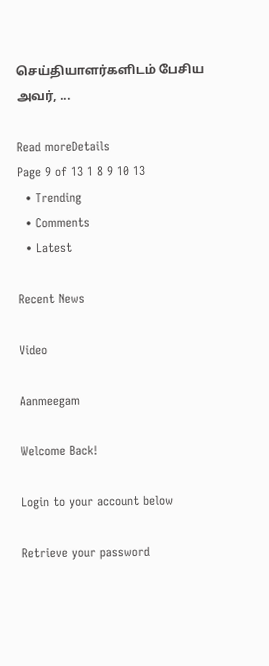செய்தியாளர்களிடம் பேசிய அவர், ...

Read moreDetails
Page 9 of 13 1 8 9 10 13
  • Trending
  • Comments
  • Latest

Recent News

Video

Aanmeegam

Welcome Back!

Login to your account below

Retrieve your password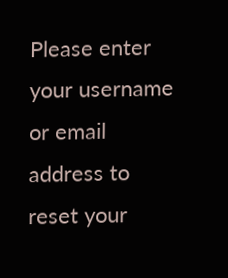Please enter your username or email address to reset your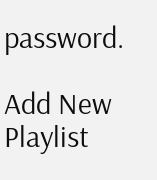password.

Add New Playlist